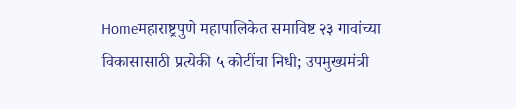Homeमहाराष्ट्रपुणे महापालिकेत समाविष्ट २३ गावांच्या विकासासाठी प्रत्येकी ५ कोटींचा निधी; उपमुख्यमंत्री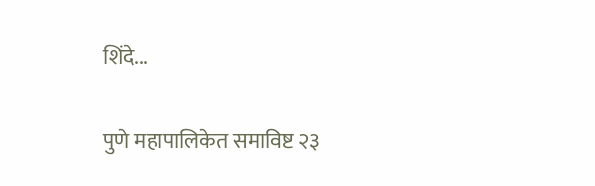शिंदे...

पुणे महापालिकेत समाविष्ट २३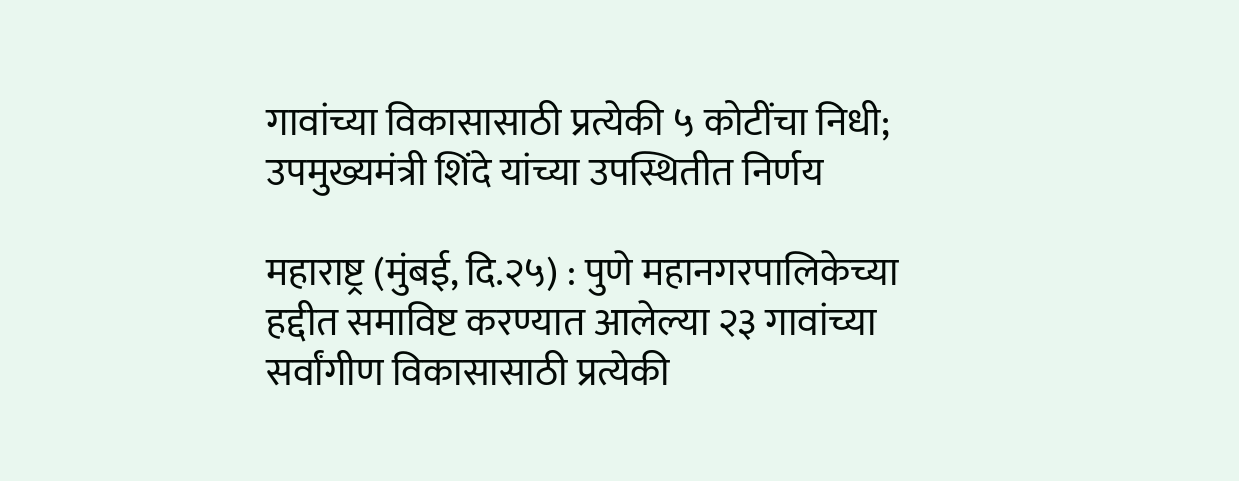गावांच्या विकासासाठी प्रत्येकी ५ कोटींचा निधी; उपमुख्यमंत्री शिंदे यांच्या उपस्थितीत निर्णय

महाराष्ट्र (मुंबई, दि.२५) : पुणे महानगरपालिकेच्या हद्दीत समाविष्ट करण्यात आलेल्या २३ गावांच्या सर्वांगीण विकासासाठी प्रत्येकी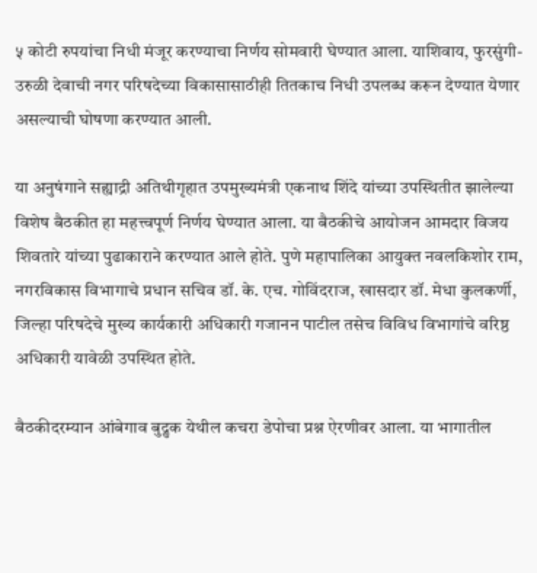५ कोटी रुपयांचा निधी मंजूर करण्याचा निर्णय सोमवारी घेण्यात आला. याशिवाय, फुरसुंगी-उरुळी देवाची नगर परिषदेच्या विकासासाठीही तितकाच निधी उपलब्ध करून देण्यात येणार असल्याची घोषणा करण्यात आली.

या अनुषंगाने सह्याद्री अतिथीगृहात उपमुख्यमंत्री एकनाथ शिंदे यांच्या उपस्थितीत झालेल्या विशेष बैठकीत हा महत्त्वपूर्ण निर्णय घेण्यात आला. या बैठकीचे आयोजन आमदार विजय शिवतारे यांच्या पुढाकाराने करण्यात आले होते. पुणे महापालिका आयुक्त नवलकिशोर राम, नगरविकास विभागाचे प्रधान सचिव डॉ. के. एच. गोविंदराज, खासदार डॉ. मेधा कुलकर्णी, जिल्हा परिषदेचे मुख्य कार्यकारी अधिकारी गजानन पाटील तसेच विविध विभागांचे वरिष्ठ अधिकारी यावेळी उपस्थित होते.

बैठकीदरम्यान आंबेगाव बुद्रुक येथील कचरा डेपोचा प्रश्न ऐरणीवर आला. या भागातील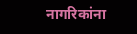नागरिकांना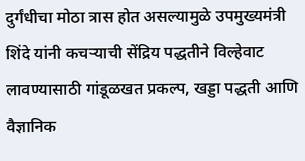दुर्गंधीचा मोठा त्रास होत असल्यामुळे उपमुख्यमंत्री शिंदे यांनी कचऱ्याची सेंद्रिय पद्धतीने विल्हेवाट लावण्यासाठी गांडूळखत प्रकल्प, खड्डा पद्धती आणि वैज्ञानिक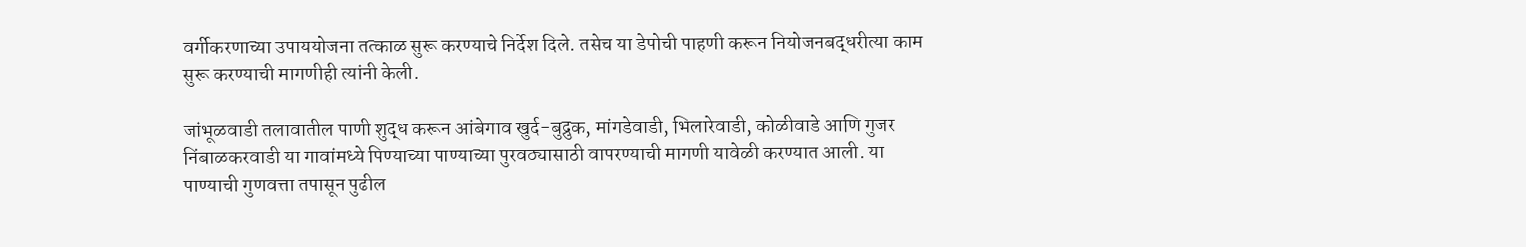वर्गीकरणाच्या उपाययोजना तत्काळ सुरू करण्याचे निर्देश दिले. तसेच या डेपोची पाहणी करून नियोजनबद्धरीत्या काम सुरू करण्याची मागणीही त्यांनी केली.

जांभूळवाडी तलावातील पाणी शुद्ध करून आंबेगाव खुर्द-बुद्रुक, मांगडेवाडी, भिलारेवाडी, कोळीवाडे आणि गुजर निंबाळकरवाडी या गावांमध्ये पिण्याच्या पाण्याच्या पुरवठ्यासाठी वापरण्याची मागणी यावेळी करण्यात आली. या पाण्याची गुणवत्ता तपासून पुढील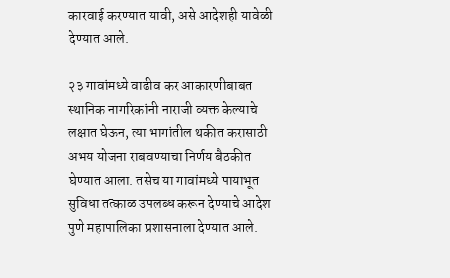कारवाई करण्यात यावी, असे आदेशही यावेळी देण्यात आले.

२३ गावांमध्ये वाढीव कर आकारणीबाबत स्थानिक नागरिकांनी नाराजी व्यक्त केल्याचे लक्षात घेऊन, त्या भागांतील थकीत करासाठी अभय योजना राबवण्याचा निर्णय बैठकीत घेण्यात आला. तसेच या गावांमध्ये पायाभूत सुविधा तत्काळ उपलब्ध करून देण्याचे आदेश पुणे महापालिका प्रशासनाला देण्यात आले.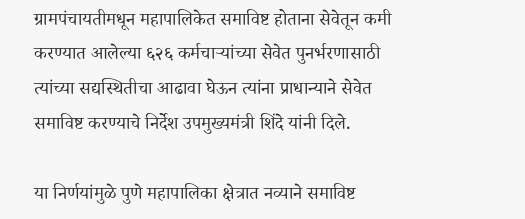ग्रामपंचायतीमधून महापालिकेत समाविष्ट होताना सेवेतून कमी करण्यात आलेल्या ६२६ कर्मचाऱ्यांच्या सेवेत पुनर्भरणासाठी त्यांच्या सद्यस्थितीचा आढावा घेऊन त्यांना प्राधान्याने सेवेत समाविष्ट करण्याचे निर्देश उपमुख्यमंत्री शिंदे यांनी दिले.

या निर्णयांमुळे पुणे महापालिका क्षेत्रात नव्याने समाविष्ट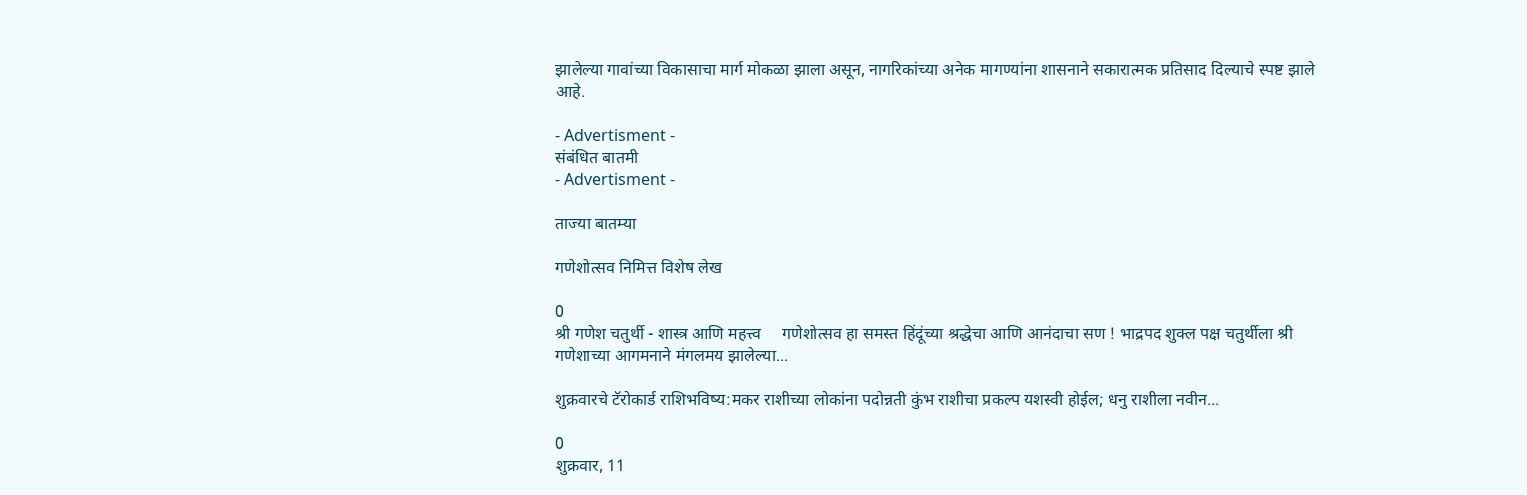झालेल्या गावांच्या विकासाचा मार्ग मोकळा झाला असून, नागरिकांच्या अनेक मागण्यांना शासनाने सकारात्मक प्रतिसाद दिल्याचे स्पष्ट झाले आहे.

- Advertisment -
संबंधित बातमी
- Advertisment -

ताज्या बातम्या

गणेशोत्सव निमित्त विशेष लेख

0
श्री गणेश चतुर्थी - शास्त्र आणि महत्त्व     गणेशोत्सव हा समस्त हिंदूंच्या श्रद्धेचा आणि आनंदाचा सण ! भाद्रपद शुक्ल पक्ष चतुर्थीला श्री गणेशाच्या आगमनाने मंगलमय झालेल्या...

शुक्रवारचे टॅरोकार्ड राशिभविष्य:मकर राशीच्या लोकांना पदोन्नती कुंभ राशीचा प्रकल्प यशस्वी होईल; धनु राशीला नवीन...

0
शुक्रवार, 11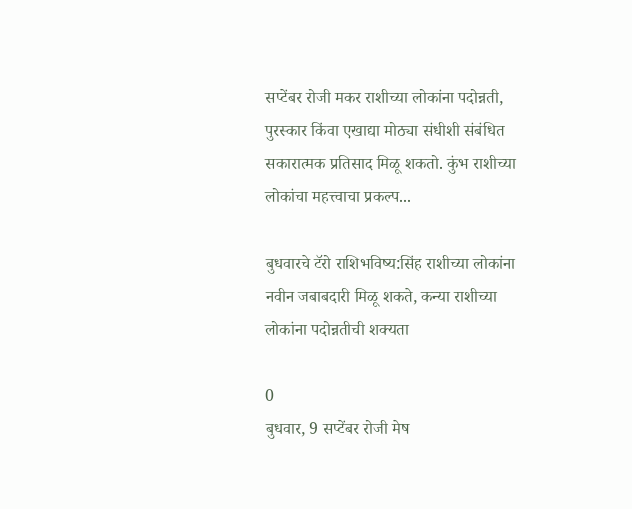सप्टेंबर रोजी मकर राशीच्या लोकांना पदोन्नती, पुरस्कार किंवा एखाद्या मोठ्या संधीशी संबंधित सकारात्मक प्रतिसाद मिळू शकतो. कुंभ राशीच्या लोकांचा महत्त्वाचा प्रकल्प...

बुधवारचे टॅरो राशिभविष्य:सिंह राशीच्या लोकांना नवीन जबाबदारी मिळू शकते, कन्या राशीच्या लोकांना पदोन्नतीची शक्यता

0
बुधवार, 9 सप्टेंबर रोजी मेष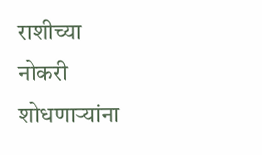राशीच्या नोकरी शोधणाऱ्यांना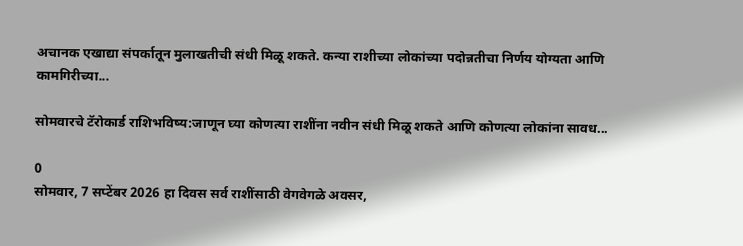अचानक एखाद्या संपर्कातून मुलाखतीची संधी मिळू शकते. कन्या राशीच्या लोकांच्या पदोन्नतीचा निर्णय योग्यता आणि कामगिरीच्या...

सोमवारचे टॅरोकार्ड राशिभविष्य:जाणून घ्या कोणत्या राशींना नवीन संधी मिळू शकते आणि कोणत्या लोकांना सावध...

0
सोमवार, 7 सप्टेंबर 2026 हा दिवस सर्व राशींसाठी वेगवेगळे अवसर,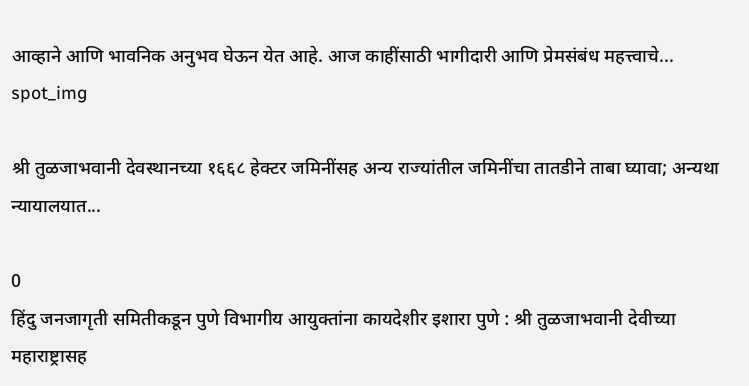आव्हाने आणि भावनिक अनुभव घेऊन येत आहे. आज काहींसाठी भागीदारी आणि प्रेमसंबंध महत्त्वाचे...
spot_img

श्री तुळजाभवानी देवस्थानच्या १६६८ हेक्टर जमिनींसह अन्य राज्यांतील जमिनींचा तातडीने ताबा घ्यावा; अन्यथा न्यायालयात...

0
हिंदु जनजागृती समितीकडून पुणे विभागीय आयुक्तांना कायदेशीर इशारा पुणे : श्री तुळजाभवानी देवीच्या महाराष्ट्रासह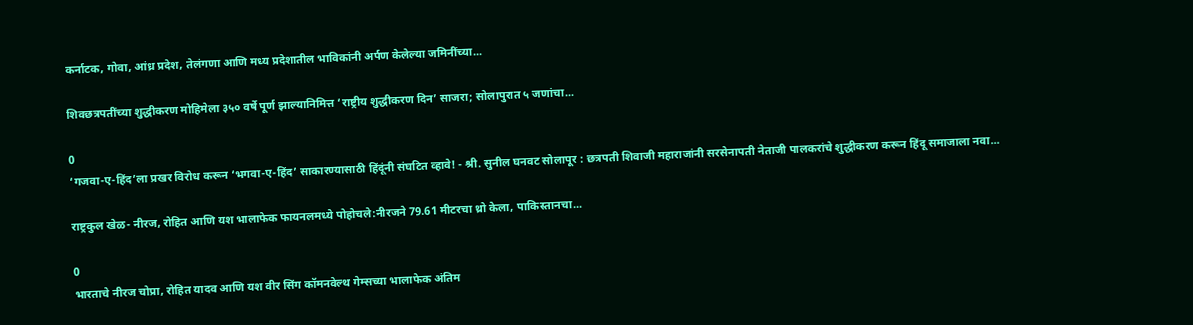कर्नाटक, गोवा, आंध्र प्रदेश, तेलंगणा आणि मध्य प्रदेशातील भाविकांनी अर्पण केलेल्या जमिनींच्या...

शिवछत्रपतींच्या शुद्धीकरण मोहिमेला ३५० वर्षे पूर्ण झाल्यानिमित्त ‘राष्ट्रीय शुद्धीकरण दिन’ साजरा; सोलापुरात ५ जणांचा...

0
‘गजवा-ए-हिंद’ला प्रखर विरोध करून ‘भगवा-ए-हिंद’ साकारण्यासाठी हिंदूंनी संघटित व्हावे! - श्री. सुनील घनवट सोलापूर : छत्रपती शिवाजी महाराजांनी सरसेनापती नेताजी पालकरांचे शुद्धीकरण करून हिंदू समाजाला नवा...

राष्ट्रकुल खेळ- नीरज, रोहित आणि यश भालाफेक फायनलमध्ये पोहोचले:नीरजने 79.61 मीटरचा थ्रो केला, पाकिस्तानचा...

0
भारताचे नीरज चोप्रा, रोहित यादव आणि यश वीर सिंग कॉमनवेल्थ गेम्सच्या भालाफेक अंतिम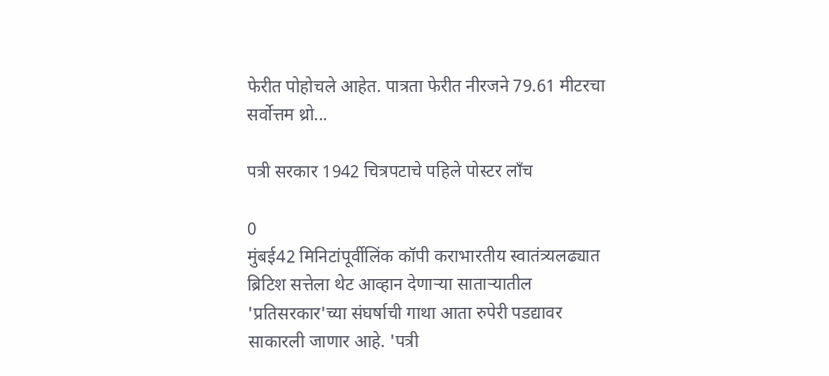फेरीत पोहोचले आहेत. पात्रता फेरीत नीरजने 79.61 मीटरचा सर्वोत्तम थ्रो...

पत्री सरकार 1942 चित्रपटाचे पहिले पोस्टर लाँच

0
मुंबई42 मिनिटांपूर्वीलिंक कॉपी कराभारतीय स्वातंत्र्यलढ्यात ब्रिटिश सत्तेला थेट आव्हान देणाऱ्या साताऱ्यातील 'प्रतिसरकार'च्या संघर्षाची गाथा आता रुपेरी पडद्यावर साकारली जाणार आहे. 'पत्री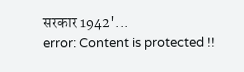सरकार 1942'...
error: Content is protected !!